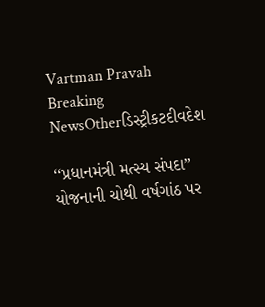Vartman Pravah
Breaking NewsOtherડિસ્ટ્રીકટદીવદેશ

‘‘પ્રધાનમંત્રી મત્‍સ્‍ય સંપદા” યોજનાની ચોથી વર્ષગાંઠ પર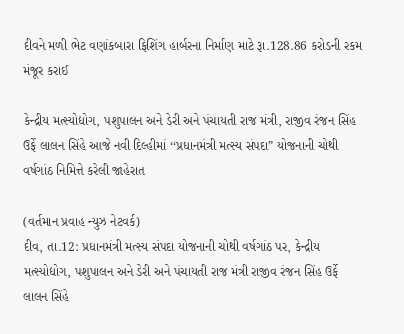દીવને મળી ભેટ વણાંકબારા ફિશિંગ હાર્બરના નિર્માણ માટે રૂા.128.86 કરોડની રકમ મંજૂર કરાઈ

કેન્‍દ્રીય મત્‍સ્‍યોદ્યોગ, પશુપાલન અને ડેરી અને પંચાયતી રાજ મંત્રી, રાજીવ રંજન સિંહ ઉર્ફે લાલન સિંહે આજે નવી દિલ્‍હીમાં ‘‘પ્રધાનમંત્રી મત્‍સ્‍ય સંપદા” યોજનાની ચોથી વર્ષગાંઠ નિમિત્તે કરેલી જાહેરાત

(વર્તમાન પ્રવાહ ન્‍યુઝ નેટવર્ક)
દીવ, તા.12: પ્રધાનમંત્રી મત્‍સ્‍ય સંપદા યોજનાની ચોથી વર્ષગાંઠ પર, કેન્‍દ્રીય મત્‍સ્‍યોદ્યોગ, પશુપાલન અને ડેરી અને પંચાયતી રાજ મંત્રી રાજીવ રંજન સિંહ ઉર્ફે લાલન સિંહે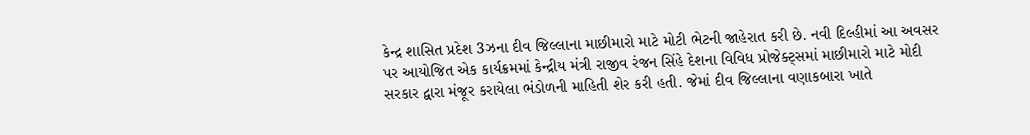કેન્‍દ્ર શાસિત પ્રદેશ 3ઝના દીવ જિલ્લાના માછીમારો માટે મોટી ભેટની જાહેરાત કરી છે. નવી દિલ્‍હીમાં આ અવસર પર આયોજિત એક કાર્યક્રમમાં કેન્‍દ્રીય મંત્રી રાજીવ રંજન સિંહે દેશના વિવિધ પ્રોજેક્‍ટ્‍સમાં માછીમારો માટે મોદી સરકાર દ્વારા મંજૂર કરાયેલા ભંડોળની માહિતી શેર કરી હતી. જેમાં દીવ જિલ્લાના વણાકબારા ખાતે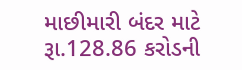માછીમારી બંદર માટે રૂા.128.86 કરોડની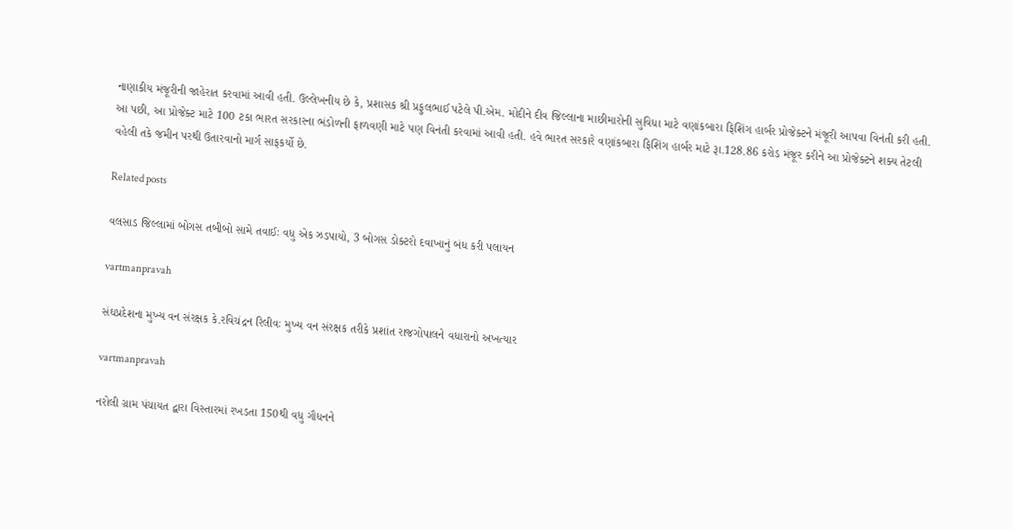નાણાકીય મંજૂરીની જાહેરાત કરવામાં આવી હતી. ઉલ્લેખનીય છે કે, પ્રશાસક શ્રી પ્રફુલભાઈ પટેલે પી.એમ. મોદીને દીવ જિલ્લાના માછીમારોની સુવિધા માટે વણાંકબારા ફિશિંગ હાર્બર પ્રોજેક્‍ટને મંજૂરી આપવા વિનંતી કરી હતી. આ પછી, આ પ્રોજેક્‍ટ માટે 100 ટકા ભારત સરકારના ભંડોળની ફાળવણી માટે પણ વિનંતી કરવામાં આવી હતી. હવે ભારત સરકારે વણાંકબારા ફિશિંગ હાર્બર માટે રૂા.128.86 કરોડ મંજૂર કરીને આ પ્રોજેક્‍ટને શક્‍ય તેટલી વહેલી તકે જમીન પરથી ઉતારવાનો માર્ગ સાફકર્યો છે.

Related posts

વલસાડ જિલ્લામાં બોગસ તબીબો સામે તવાઈઃ વધુ એક ઝડપાયો, 3 બોગસ ડોક્‍ટરો દવાખાનું બંધ કરી પલાયન

vartmanpravah

સંઘપ્રદેશના મુખ્‍ય વન સંરક્ષક કે.રવિચંદ્રન રિલીવઃ મુખ્‍ય વન સંરક્ષક તરીકે પ્રશાંત રાજગોપાલને વધારાનો અખત્‍યાર

vartmanpravah

નરોલી ગ્રામ પંચાયત દ્વારા વિસ્‍તારમાં રખડતા 150થી વધુ ગૌધનને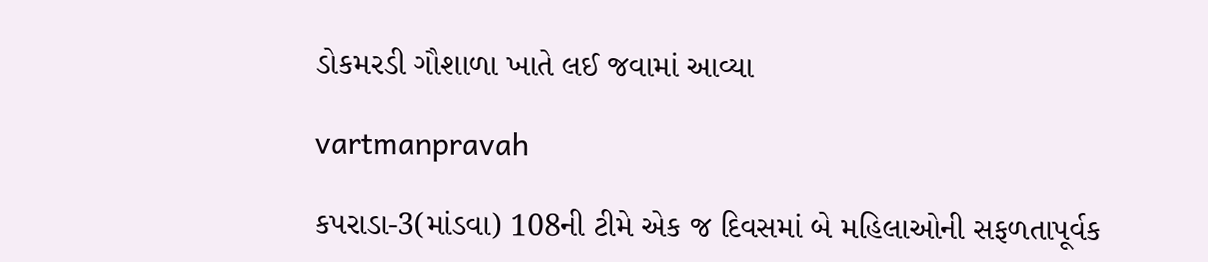ડોકમરડી ગૌશાળા ખાતે લઈ જવામાં આવ્‍યા

vartmanpravah

કપરાડા-3(માંડવા) 108ની ટીમે એક જ દિવસમાં બે મહિલાઓની સફળતાપૂર્વક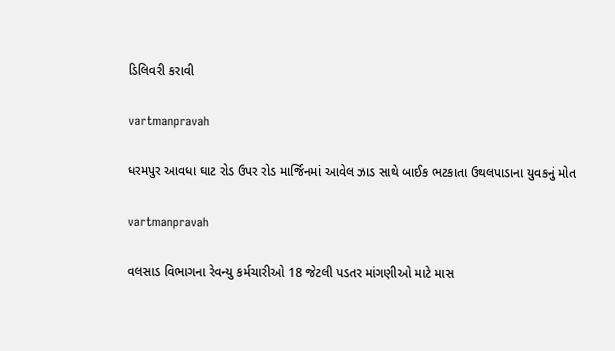ડિલિવરી કરાવી

vartmanpravah

ધરમપુર આવધા ઘાટ રોડ ઉપર રોડ માર્જિનમાં આવેલ ઝાડ સાથે બાઈક ભટકાતા ઉથલપાડાના યુવકનું મોત

vartmanpravah

વલસાડ વિભાગના રેવન્‍યુ કર્મચારીઓ 18 જેટલી પડતર માંગણીઓ માટે માસ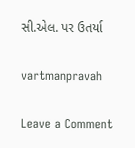સી.એલ. પર ઉતર્યા

vartmanpravah

Leave a Comment